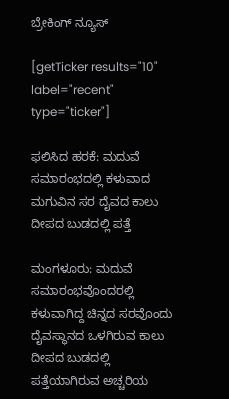ಬ್ರೇಕಿಂಗ್ ನ್ಯೂಸ್

[getTicker results="10" label="recent" type="ticker"]

ಫಲಿಸಿದ ಹರಕೆ: ಮದುವೆ ಸಮಾರಂಭದಲ್ಲಿ ಕಳುವಾದ ಮಗುವಿನ ಸರ ದೈವದ ಕಾಲು ದೀಪದ ಬುಡದಲ್ಲಿ ಪತ್ತೆ

ಮಂಗಳೂರು: ಮದುವೆ ಸಮಾರಂಭವೊಂದರಲ್ಲಿ ಕಳುವಾಗಿದ್ದ ಚಿನ್ನದ ಸರವೊಂದು ದೈವಸ್ಥಾನದ ಒಳಗಿರುವ ಕಾಲು ದೀಪದ ಬುಡದಲ್ಲಿ ಪತ್ತೆಯಾಗಿರುವ ಅಚ್ಚರಿಯ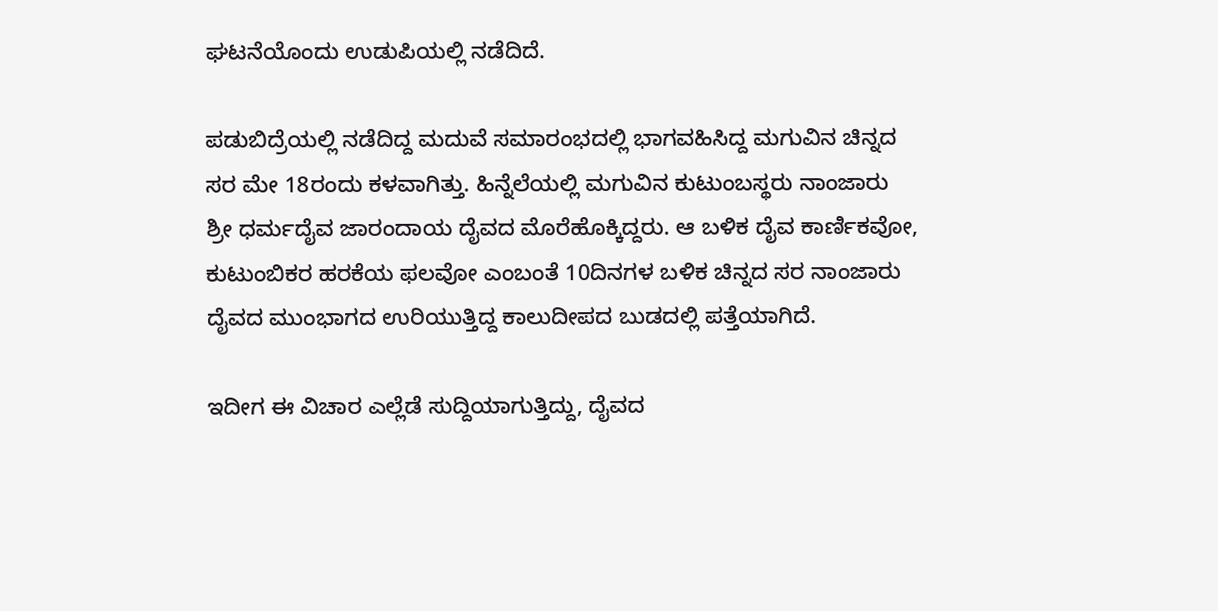ಘಟನೆಯೊಂದು ಉಡುಪಿಯಲ್ಲಿ ನಡೆದಿದೆ.

ಪಡುಬಿದ್ರೆಯಲ್ಲಿ ನಡೆದಿದ್ದ ಮದುವೆ ಸಮಾರಂಭದಲ್ಲಿ ಭಾಗವಹಿಸಿದ್ದ ಮಗುವಿನ ಚಿನ್ನದ ಸರ ಮೇ 18ರಂದು ಕಳವಾಗಿತ್ತು. ಹಿನ್ನೆಲೆಯಲ್ಲಿ ಮಗುವಿನ ಕುಟುಂಬಸ್ಥರು ನಾಂಜಾರು ಶ್ರೀ ಧರ್ಮದೈವ ಜಾರಂದಾಯ ದೈವದ ಮೊರೆಹೊಕ್ಕಿದ್ದರು. ಆ ಬಳಿಕ ದೈವ ಕಾರ್ಣಿಕವೋ, ಕುಟುಂಬಿಕರ ಹರಕೆಯ ಫಲವೋ ಎಂಬಂತೆ 10ದಿನಗಳ ಬಳಿಕ ಚಿನ್ನದ ಸರ ನಾಂಜಾರು ದೈವದ ಮುಂಭಾಗದ ಉರಿಯುತ್ತಿದ್ದ ಕಾಲುದೀಪದ ಬುಡದಲ್ಲಿ ಪತ್ತೆಯಾಗಿದೆ.

ಇದೀಗ ಈ ವಿಚಾರ ಎಲ್ಲೆಡೆ ಸುದ್ದಿಯಾಗುತ್ತಿದ್ದು, ದೈವದ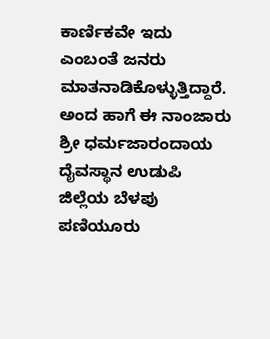ಕಾರ್ಣಿಕವೇ ಇದು ಎಂಬಂತೆ ಜನರು ಮಾತನಾಡಿಕೊಳ್ಳುತ್ತಿದ್ದಾರೆ‌. ಅಂದ ಹಾಗೆ ಈ ನಾಂಜಾರು ಶ್ರೀ ಧರ್ಮಜಾರಂದಾಯ ದೈವಸ್ಥಾನ ಉಡುಪಿ ಜಿಲ್ಲೆಯ ಬೆಳಪು ಪಣಿಯೂರು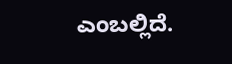ಎಂಬಲ್ಲಿದೆ.